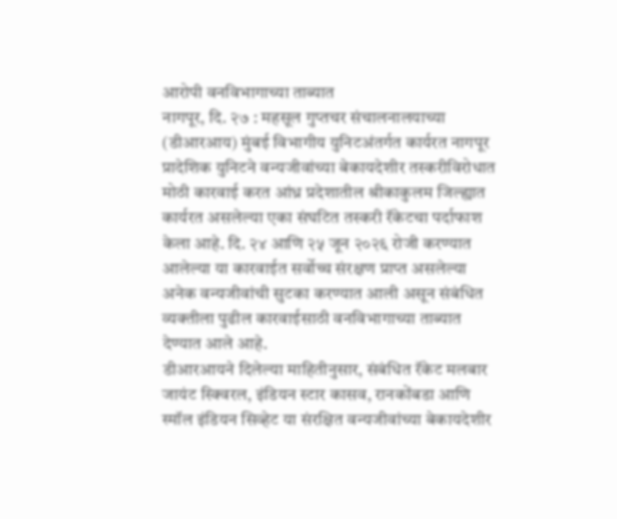आरोपी वनविभागाच्या ताब्यात
नागपूर, दि. २७ : महसूल गुप्तचर संचालनालयाच्या (डीआरआय) मुंबई विभागीय युनिटअंतर्गत कार्यरत नागपूर प्रादेशिक युनिटने वन्यजीवांच्या बेकायदेशीर तस्करीविरोधात मोठी कारवाई करत आंध्र प्रदेशातील श्रीकाकुलम जिल्ह्यात कार्यरत असलेल्या एका संघटित तस्करी रॅकेटचा पर्दाफाश केला आहे. दि. २४ आणि २५ जून २०२६ रोजी करण्यात आलेल्या या कारवाईत सर्वोच्च संरक्षण प्राप्त असलेल्या अनेक वन्यजीवांची सुटका करण्यात आली असून संबंधित व्यक्तीला पुढील कारवाईसाठी वनविभागाच्या ताब्यात देण्यात आले आहे.
डीआरआयने दिलेल्या माहितीनुसार, संबंधित रॅकेट मलबार जायंट स्क्विरल, इंडियन स्टार कासव, रानकोंबडा आणि स्मॉल इंडियन सिव्हेट या संरक्षित वन्यजीवांच्या बेकायदेशीर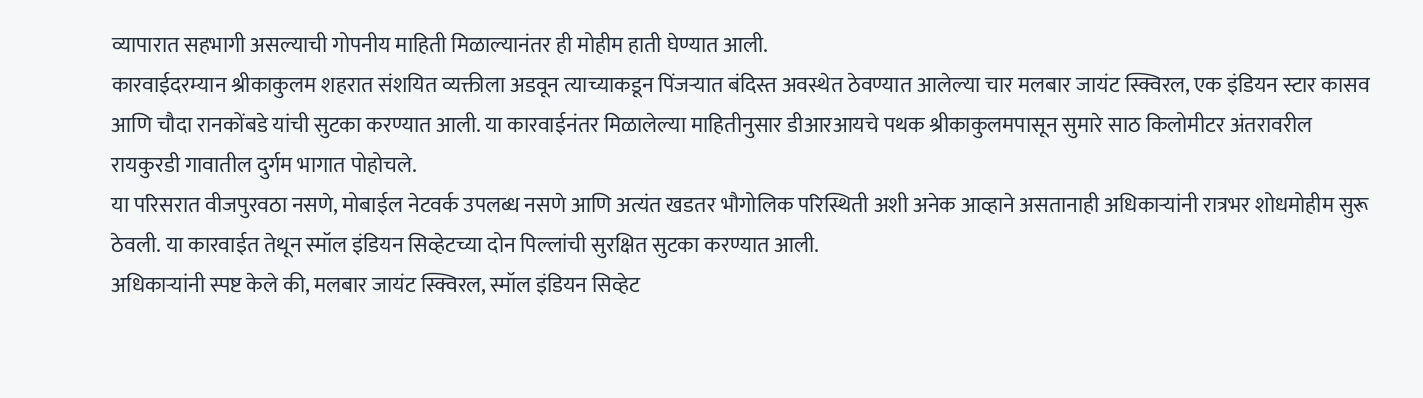व्यापारात सहभागी असल्याची गोपनीय माहिती मिळाल्यानंतर ही मोहीम हाती घेण्यात आली.
कारवाईदरम्यान श्रीकाकुलम शहरात संशयित व्यक्तीला अडवून त्याच्याकडून पिंजऱ्यात बंदिस्त अवस्थेत ठेवण्यात आलेल्या चार मलबार जायंट स्क्विरल, एक इंडियन स्टार कासव आणि चौदा रानकोंबडे यांची सुटका करण्यात आली. या कारवाईनंतर मिळालेल्या माहितीनुसार डीआरआयचे पथक श्रीकाकुलमपासून सुमारे साठ किलोमीटर अंतरावरील रायकुरडी गावातील दुर्गम भागात पोहोचले.
या परिसरात वीजपुरवठा नसणे, मोबाईल नेटवर्क उपलब्ध नसणे आणि अत्यंत खडतर भौगोलिक परिस्थिती अशी अनेक आव्हाने असतानाही अधिकाऱ्यांनी रात्रभर शोधमोहीम सुरू ठेवली. या कारवाईत तेथून स्मॉल इंडियन सिव्हेटच्या दोन पिल्लांची सुरक्षित सुटका करण्यात आली.
अधिकाऱ्यांनी स्पष्ट केले की, मलबार जायंट स्क्विरल, स्मॉल इंडियन सिव्हेट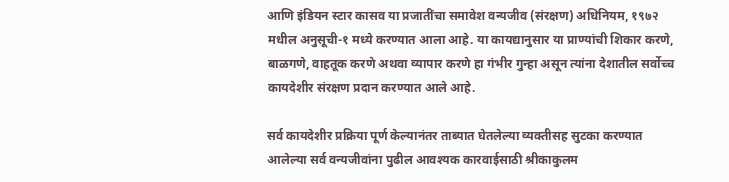आणि इंडियन स्टार कासव या प्रजातींचा समावेश वन्यजीव (संरक्षण) अधिनियम, १९७२ मधील अनुसूची-१ मध्ये करण्यात आला आहे. या कायद्यानुसार या प्राण्यांची शिकार करणे, बाळगणे, वाहतूक करणे अथवा व्यापार करणे हा गंभीर गुन्हा असून त्यांना देशातील सर्वोच्च कायदेशीर संरक्षण प्रदान करण्यात आले आहे.

सर्व कायदेशीर प्रक्रिया पूर्ण केल्यानंतर ताब्यात घेतलेल्या व्यक्तीसह सुटका करण्यात आलेल्या सर्व वन्यजीवांना पुढील आवश्यक कारवाईसाठी श्रीकाकुलम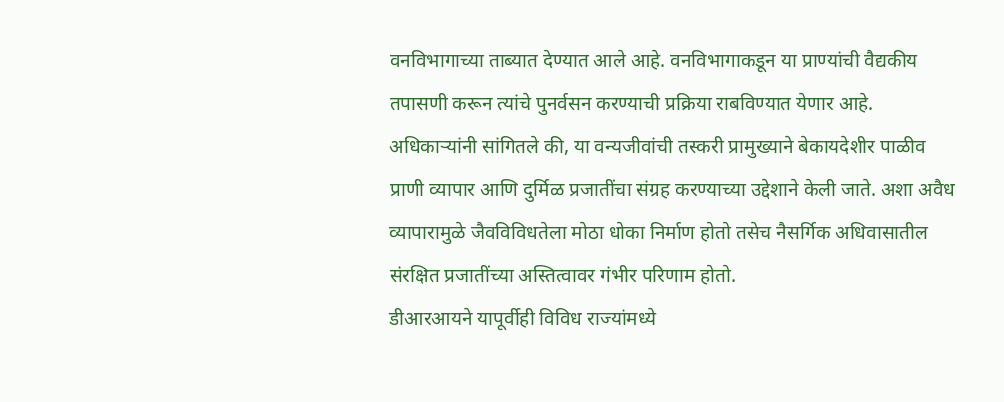वनविभागाच्या ताब्यात देण्यात आले आहे. वनविभागाकडून या प्राण्यांची वैद्यकीय तपासणी करून त्यांचे पुनर्वसन करण्याची प्रक्रिया राबविण्यात येणार आहे.
अधिकाऱ्यांनी सांगितले की, या वन्यजीवांची तस्करी प्रामुख्याने बेकायदेशीर पाळीव प्राणी व्यापार आणि दुर्मिळ प्रजातींचा संग्रह करण्याच्या उद्देशाने केली जाते. अशा अवैध व्यापारामुळे जैवविविधतेला मोठा धोका निर्माण होतो तसेच नैसर्गिक अधिवासातील संरक्षित प्रजातींच्या अस्तित्वावर गंभीर परिणाम होतो.
डीआरआयने यापूर्वीही विविध राज्यांमध्ये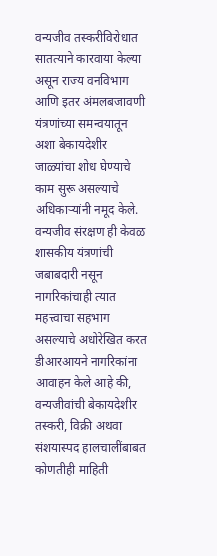वन्यजीव तस्करीविरोधात सातत्याने कारवाया केल्या असून राज्य वनविभाग आणि इतर अंमलबजावणी यंत्रणांच्या समन्वयातून अशा बेकायदेशीर जाळ्यांचा शोध घेण्याचे काम सुरू असल्याचे अधिकाऱ्यांनी नमूद केले.
वन्यजीव संरक्षण ही केवळ शासकीय यंत्रणांची जबाबदारी नसून नागरिकांचाही त्यात महत्त्वाचा सहभाग असल्याचे अधोरेखित करत डीआरआयने नागरिकांना आवाहन केले आहे की, वन्यजीवांची बेकायदेशीर तस्करी, विक्री अथवा संशयास्पद हालचालींबाबत कोणतीही माहिती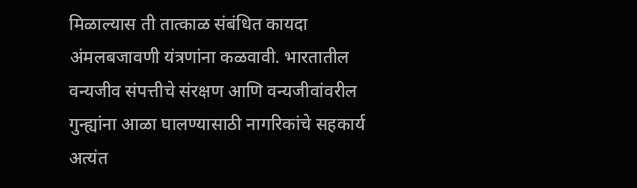मिळाल्यास ती तात्काळ संबंधित कायदा अंमलबजावणी यंत्रणांना कळवावी. भारतातील वन्यजीव संपत्तीचे संरक्षण आणि वन्यजीवांवरील गुन्ह्यांना आळा घालण्यासाठी नागरिकांचे सहकार्य अत्यंत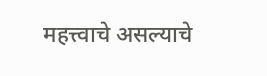महत्त्वाचे असल्याचे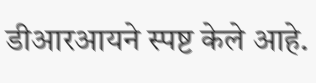डीआरआयने स्पष्ट केले आहे.